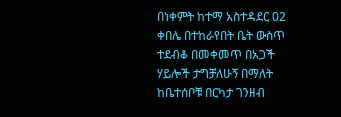በነቀምት ከተማ አስተዳደር 02 ቀበሌ በተከራየበት ቤት ውስጥ ተደብቆ በመቀመጥ በአጋች ሃይሎች ታግቻለሁኝ በማለት ከቤተሰቦቹ በርካታ ገንዘብ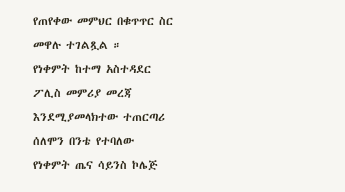የጠየቀው መምህር በቁጥጥር ስር መዋሉ ተገልጿል ።
የነቀምት ከተማ አስተዳደር ፖሊስ መምሪያ መረጃ እንደሚያመላክተው ተጠርጣሪ ሰለሞን በንቴ የተባለው የነቀምት ጤና ሳይንስ ኮሌጅ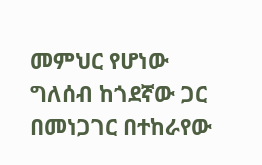መምህር የሆነው ግለሰብ ከጎደኛው ጋር በመነጋገር በተከራየው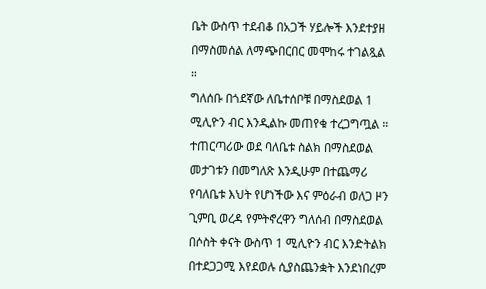ቤት ውስጥ ተደብቆ በአጋች ሃይሎች እንደተያዘ በማስመሰል ለማጭበርበር መሞከሩ ተገልጿል ።
ግለሰቡ በጎደኛው ለቤተሰቦቹ በማስደወል 1 ሚሊዮን ብር እንዲልኩ መጠየቁ ተረጋግጧል ። ተጠርጣሪው ወደ ባለቤቱ ስልክ በማስደወል መታገቱን በመግለጽ እንዲሁም በተጨማሪ የባለቤቱ እህት የሆነችው እና ምዕራብ ወለጋ ዞን ጊምቢ ወረዳ የምትኖረዋን ግለሰብ በማስደወል በሶስት ቀናት ውስጥ 1 ሚሊዮን ብር እንድትልክ በተደጋጋሚ እየደወሉ ሲያስጨንቋት እንደነበረም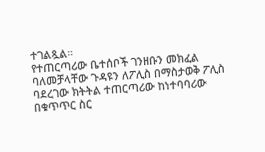ተገልጿል።
የተጠርጣሪው ቤተሰቦች ገንዘቡን መክፈል ባለመቻላቸው ጉዳዩን ለፖሊስ በማስታወቅ ፖሊስ ባደረገው ክትትል ተጠርጣሪው ከነተባባሪው በቁጥጥር ስር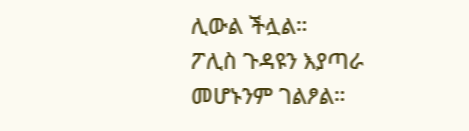ሊውል ችሏል።
ፖሊስ ጉዳዩን እያጣራ መሆኑንም ገልፆል።